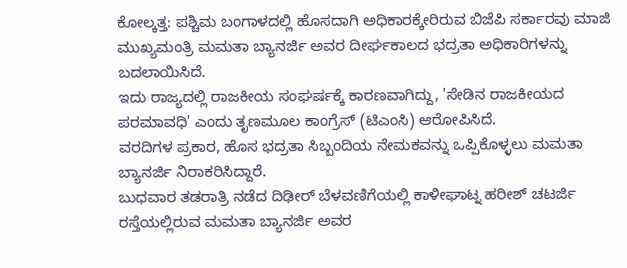ಕೋಲ್ಕತ್ತ: ಪಶ್ಚಿಮ ಬಂಗಾಳದಲ್ಲಿ ಹೊಸದಾಗಿ ಅಧಿಕಾರಕ್ಕೇರಿರುವ ಬಿಜೆಪಿ ಸರ್ಕಾರವು ಮಾಜಿ ಮುಖ್ಯಮಂತ್ರಿ ಮಮತಾ ಬ್ಯಾನರ್ಜಿ ಅವರ ದೀರ್ಘಕಾಲದ ಭದ್ರತಾ ಅಧಿಕಾರಿಗಳನ್ನು ಬದಲಾಯಿಸಿದೆ.
ಇದು ರಾಜ್ಯದಲ್ಲಿ ರಾಜಕೀಯ ಸಂಘರ್ಷಕ್ಕೆ ಕಾರಣವಾಗಿದ್ದು, 'ಸೇಡಿನ ರಾಜಕೀಯದ ಪರಮಾವಧಿ' ಎಂದು ತೃಣಮೂಲ ಕಾಂಗ್ರೆಸ್ (ಟಿಎಂಸಿ) ಆರೋಪಿಸಿದೆ.
ವರದಿಗಳ ಪ್ರಕಾರ, ಹೊಸ ಭದ್ರತಾ ಸಿಬ್ಬಂದಿಯ ನೇಮಕವನ್ನು ಒಪ್ಪಿಕೊಳ್ಳಲು ಮಮತಾ ಬ್ಯಾನರ್ಜಿ ನಿರಾಕರಿಸಿದ್ದಾರೆ.
ಬುಧವಾರ ತಡರಾತ್ರಿ ನಡೆದ ದಿಢೀರ್ ಬೆಳವಣಿಗೆಯಲ್ಲಿ ಕಾಳೀಘಾಟ್ನ ಹರೀಶ್ ಚಟರ್ಜಿ ರಸ್ತೆಯಲ್ಲಿರುವ ಮಮತಾ ಬ್ಯಾನರ್ಜಿ ಅವರ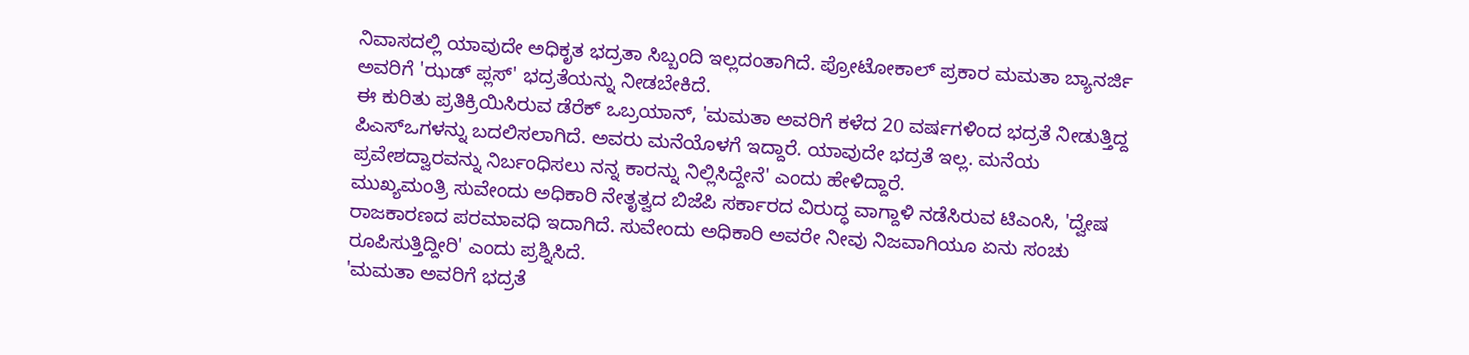ನಿವಾಸದಲ್ಲಿ ಯಾವುದೇ ಅಧಿಕೃತ ಭದ್ರತಾ ಸಿಬ್ಬಂದಿ ಇಲ್ಲದಂತಾಗಿದೆ. ಪ್ರೋಟೋಕಾಲ್ ಪ್ರಕಾರ ಮಮತಾ ಬ್ಯಾನರ್ಜಿ ಅವರಿಗೆ 'ಝಡ್ ಪ್ಲಸ್' ಭದ್ರತೆಯನ್ನು ನೀಡಬೇಕಿದೆ.
ಈ ಕುರಿತು ಪ್ರತಿಕ್ರಿಯಿಸಿರುವ ಡೆರೆಕ್ ಒಬ್ರಯಾನ್, 'ಮಮತಾ ಅವರಿಗೆ ಕಳೆದ 20 ವರ್ಷಗಳಿಂದ ಭದ್ರತೆ ನೀಡುತ್ತಿದ್ದ ಪಿಎಸ್ಒಗಳನ್ನು ಬದಲಿಸಲಾಗಿದೆ. ಅವರು ಮನೆಯೊಳಗೆ ಇದ್ದಾರೆ. ಯಾವುದೇ ಭದ್ರತೆ ಇಲ್ಲ. ಮನೆಯ ಪ್ರವೇಶದ್ವಾರವನ್ನು ನಿರ್ಬಂಧಿಸಲು ನನ್ನ ಕಾರನ್ನು ನಿಲ್ಲಿಸಿದ್ದೇನೆ' ಎಂದು ಹೇಳಿದ್ದಾರೆ.
ಮುಖ್ಯಮಂತ್ರಿ ಸುವೇಂದು ಅಧಿಕಾರಿ ನೇತೃತ್ವದ ಬಿಜೆಪಿ ಸರ್ಕಾರದ ವಿರುದ್ಧ ವಾಗ್ದಾಳಿ ನಡೆಸಿರುವ ಟಿಎಂಸಿ, 'ದ್ವೇಷ ರಾಜಕಾರಣದ ಪರಮಾವಧಿ ಇದಾಗಿದೆ. ಸುವೇಂದು ಅಧಿಕಾರಿ ಅವರೇ ನೀವು ನಿಜವಾಗಿಯೂ ಏನು ಸಂಚು ರೂಪಿಸುತ್ತಿದ್ದೀರಿ' ಎಂದು ಪ್ರಶ್ನಿಸಿದೆ.
'ಮಮತಾ ಅವರಿಗೆ ಭದ್ರತೆ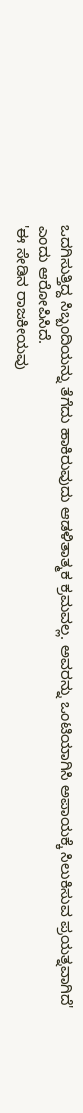ಒದಗಿಸುತ್ತಿದ್ದ ಸಿಬ್ಬಂದಿಯನ್ನು ತೆಗೆದು ಹಾಕಿರುವುದು ಆಡಳಿತಾತ್ಮಕ ಕ್ರಮವಲ್ಲ. ಅವರನ್ನು ಒಂಟಿಯಾಗಿಸಿ ಅಪಾಯಕ್ಕೆ ಸಿಲುಕಿಸುವ ಪ್ರಯತ್ನವಾಗಿದೆ' ಎಂದು ಆರೋಪಿಸಿದೆ.
'ಈ ಸೇಡಿನ ರಾಜಕೀಯವು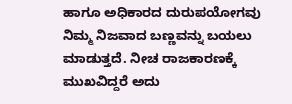ಹಾಗೂ ಅಧಿಕಾರದ ದುರುಪಯೋಗವು ನಿಮ್ಮ ನಿಜವಾದ ಬಣ್ಣವನ್ನು ಬಯಲು ಮಾಡುತ್ತದೆ. ನೀಚ ರಾಜಕಾರಣಕ್ಕೆ ಮುಖವಿದ್ದರೆ ಅದು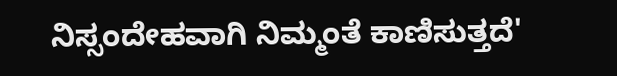ನಿಸ್ಸಂದೇಹವಾಗಿ ನಿಮ್ಮಂತೆ ಕಾಣಿಸುತ್ತದೆ'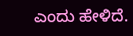ಎಂದು ಹೇಳಿದೆ.